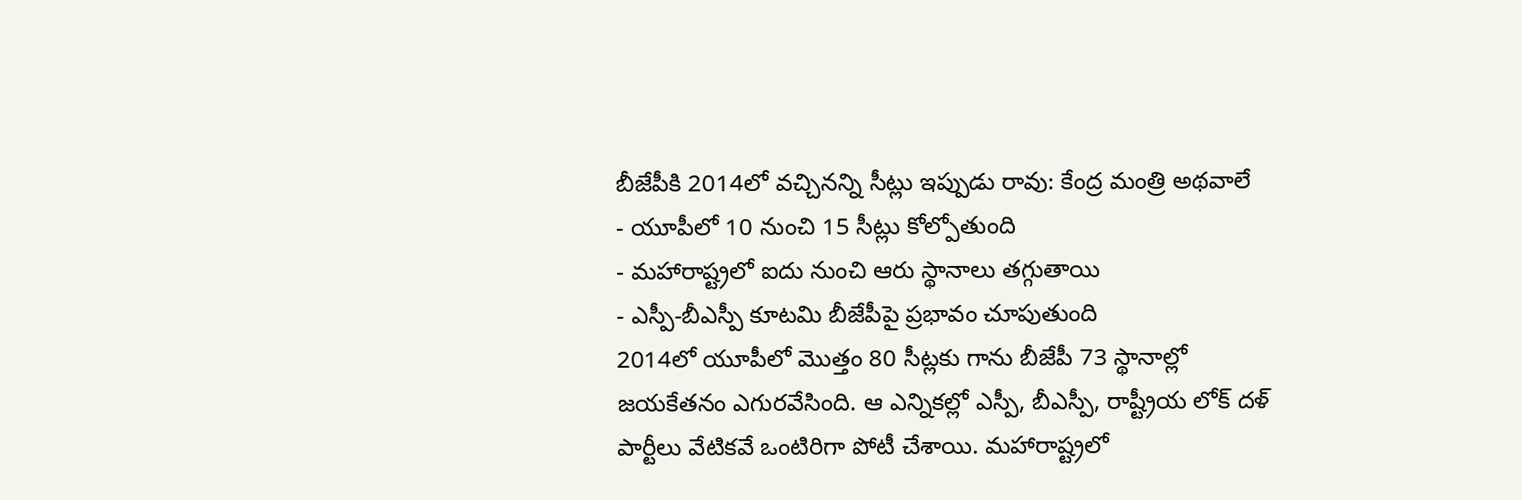బీజేపీకి 2014లో వచ్చినన్ని సీట్లు ఇప్పుడు రావు: కేంద్ర మంత్రి అథవాలే
- యూపీలో 10 నుంచి 15 సీట్లు కోల్పోతుంది
- మహారాష్ట్రలో ఐదు నుంచి ఆరు స్థానాలు తగ్గుతాయి
- ఎస్పీ-బీఎస్పీ కూటమి బీజేపీపై ప్రభావం చూపుతుంది
2014లో యూపీలో మొత్తం 80 సీట్లకు గాను బీజేపీ 73 స్థానాల్లో జయకేతనం ఎగురవేసింది. ఆ ఎన్నికల్లో ఎస్పీ, బీఎస్పీ, రాష్ట్రీయ లోక్ దళ్ పార్టీలు వేటికవే ఒంటిరిగా పోటీ చేశాయి. మహారాష్ట్రలో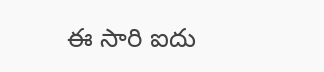ఈ సారి ఐదు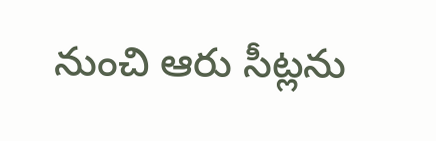నుంచి ఆరు సీట్లను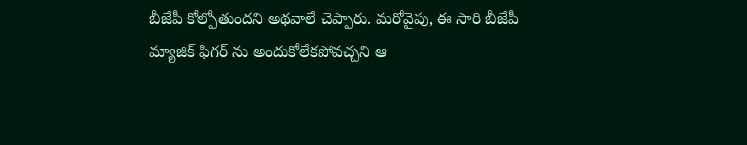బీజేపీ కోల్పోతుందని అథవాలే చెప్పారు. మరోవైపు, ఈ సారి బీజేపీ మ్యాజిక్ ఫిగర్ ను అందుకోలేకపోవచ్చని ఆ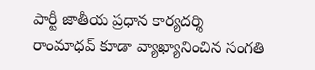పార్టీ జాతీయ ప్రధాన కార్యదర్శి రాంమాధవ్ కూడా వ్యాఖ్యానించిన సంగతి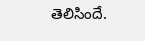తెలిసిందే.